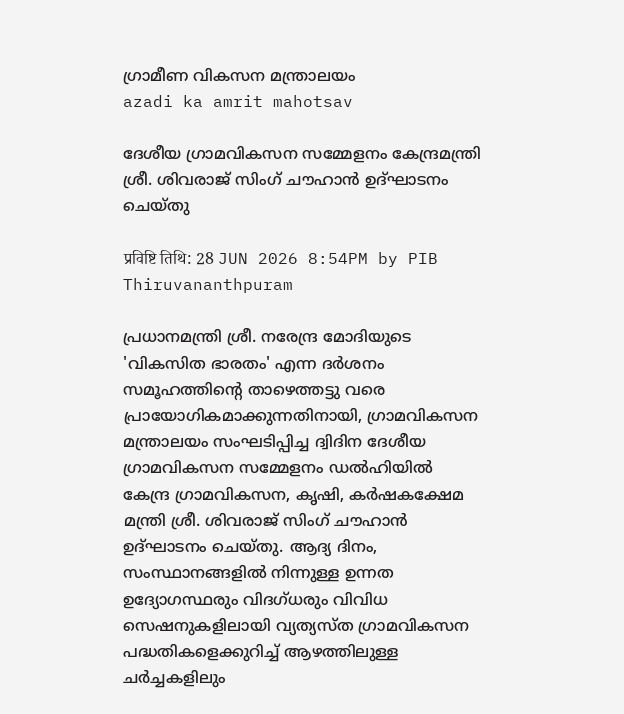ഗ്രാമീണ വികസന മന്ത്രാലയം
azadi ka amrit mahotsav

ദേശീയ ഗ്രാമവികസന സമ്മേളനം കേന്ദ്രമന്ത്രി ശ്രീ. ശിവരാജ് സിംഗ് ചൗഹാന്‍ ഉദ്ഘാടനം ചെയ്തു

प्रविष्टि तिथि: 28 JUN 2026 8:54PM by PIB Thiruvananthpuram

പ്രധാനമന്ത്രി ശ്രീ. നരേന്ദ്ര മോദിയുടെ 'വികസിത ഭാരതം' എന്ന ദര്‍ശനം സമൂഹത്തിന്റെ താഴെത്തട്ടു വരെ പ്രായോഗികമാക്കുന്നതിനായി, ഗ്രാമവികസന മന്ത്രാലയം സംഘടിപ്പിച്ച ദ്വിദിന ദേശീയ ഗ്രാമവികസന സമ്മേളനം ഡല്‍ഹിയില്‍ കേന്ദ്ര ഗ്രാമവികസന, കൃഷി, കര്‍ഷകക്ഷേമ മന്ത്രി ശ്രീ. ശിവരാജ് സിംഗ് ചൗഹാന്‍ ഉദ്ഘാടനം ചെയ്തു. ആദ്യ ദിനം, സംസ്ഥാനങ്ങളില്‍ നിന്നുള്ള ഉന്നത ഉദ്യോഗസ്ഥരും വിദഗ്ധരും വിവിധ സെഷനുകളിലായി വ്യത്യസ്ത ഗ്രാമവികസന പദ്ധതികളെക്കുറിച്ച് ആഴത്തിലുള്ള ചര്‍ച്ചകളിലും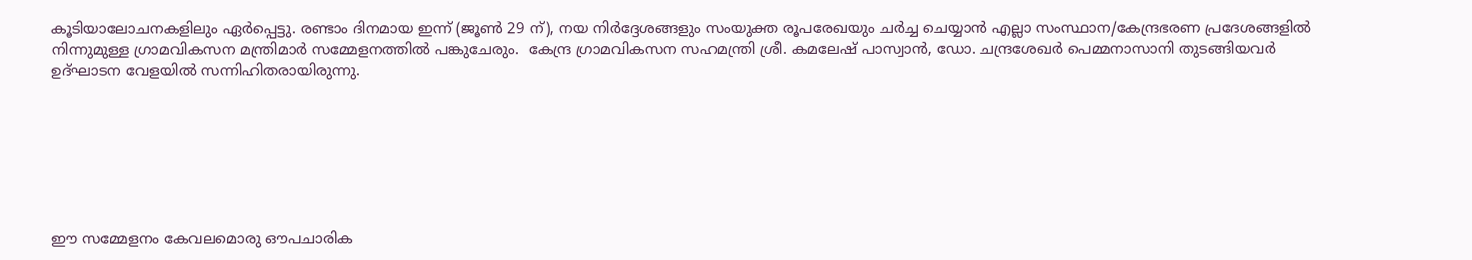കൂടിയാലോചനകളിലും ഏര്‍പ്പെട്ടു. രണ്ടാം ദിനമായ ഇന്ന് (ജൂണ്‍ 29 ന്), നയ നിര്‍ദ്ദേശങ്ങളും സംയുക്ത രൂപരേഖയും ചര്‍ച്ച ചെയ്യാന്‍ എല്ലാ സംസ്ഥാന/കേന്ദ്രഭരണ പ്രദേശങ്ങളില്‍ നിന്നുമുള്ള ഗ്രാമവികസന മന്ത്രിമാര്‍ സമ്മേളനത്തില്‍ പങ്കുചേരും.  കേന്ദ്ര ഗ്രാമവികസന സഹമന്ത്രി ശ്രീ. കമലേഷ് പാസ്വാന്‍, ഡോ. ചന്ദ്രശേഖര്‍ പെമ്മനാസാനി തുടങ്ങിയവര്‍ ഉദ്ഘാടന വേളയില്‍ സന്നിഹിതരായിരുന്നു.







ഈ സമ്മേളനം കേവലമൊരു ഔപചാരിക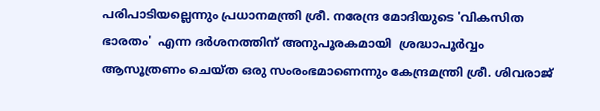പരിപാടിയല്ലെന്നും പ്രധാനമന്ത്രി ശ്രീ. നരേന്ദ്ര മോദിയുടെ 'വികസിത ഭാരതം'  എന്ന ദര്‍ശനത്തിന് അനുപൂരകമായി  ശ്രദ്ധാപൂര്‍വ്വം ആസൂത്രണം ചെയ്ത ഒരു സംരംഭമാണെന്നും കേന്ദ്രമന്ത്രി ശ്രീ. ശിവരാജ്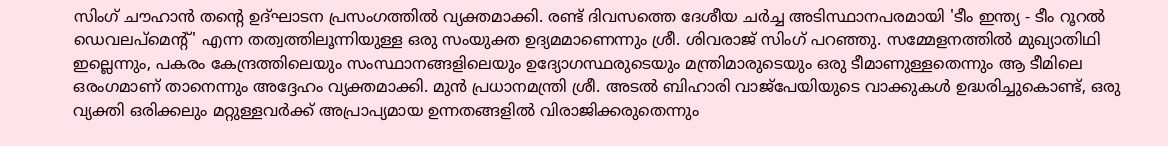സിംഗ് ചൗഹാന്‍ തന്റെ ഉദ്ഘാടന പ്രസംഗത്തില്‍ വ്യക്തമാക്കി. രണ്ട് ദിവസത്തെ ദേശീയ ചര്‍ച്ച അടിസ്ഥാനപരമായി 'ടീം ഇന്ത്യ - ടീം റൂറല്‍ ഡെവലപ്മെന്റ്' എന്ന തത്വത്തിലൂന്നിയുള്ള ഒരു സംയുക്ത ഉദ്യമമാണെന്നും ശ്രീ. ശിവരാജ് സിംഗ് പറഞ്ഞു. സമ്മേളനത്തില്‍ മുഖ്യാതിഥി ഇല്ലെന്നും, പകരം കേന്ദ്രത്തിലെയും സംസ്ഥാനങ്ങളിലെയും ഉദ്യോഗസ്ഥരുടെയും മന്ത്രിമാരുടെയും ഒരു ടീമാണുള്ളതെന്നും ആ ടീമിലെ ഒരംഗമാണ് താനെന്നും അദ്ദേഹം വ്യക്തമാക്കി. മുന്‍ പ്രധാനമന്ത്രി ശ്രീ. അടല്‍ ബിഹാരി വാജ്പേയിയുടെ വാക്കുകള്‍ ഉദ്ധരിച്ചുകൊണ്ട്, ഒരു വ്യക്തി ഒരിക്കലും മറ്റുള്ളവര്‍ക്ക് അപ്രാപ്യമായ ഉന്നതങ്ങളില്‍ വിരാജിക്കരുതെന്നും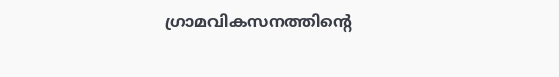ഗ്രാമവികസനത്തിന്റെ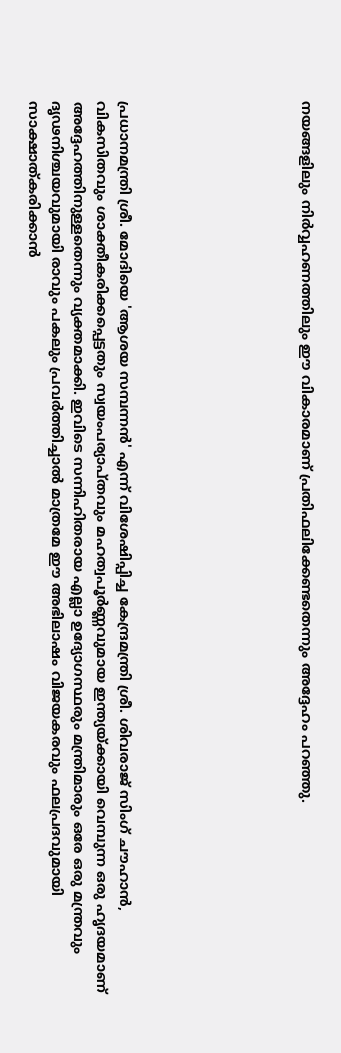നയങ്ങളിലും നിര്‍വ്വഹണത്തിലും ഈ വികാരമാണ് പ്രതിഫലിക്കേണ്ടതെന്നും അദ്ദേഹം പറഞ്ഞു.







പ്രധാനമന്ത്രി ശ്രീ. മോദിയെ 'ആശയ സമ്പന്നന്‍' എന്ന് വിശേഷിപ്പിച്ച കേന്ദ്രമന്ത്രി ശ്രീ. ശിവരാജ് സിംഗ് ചൗഹാന്‍, വികസിതവും ശാക്തീകരിക്കപ്പെട്ടതും സ്വയംപര്യാപ്തവും മഹത്വപൂര്‍ണ്ണവുമായ ഇന്ത്യയ്ക്കായി വെമ്പുന്ന ഒരു ഹൃദയമാണ് അദ്ദേഹത്തിനുള്ളതെന്നും വ്യക്തമാക്കി. ഇവിടെ സന്നിഹിതരായ എല്ലാ ഉദ്യോഗസ്ഥരും മന്ത്രിമാരും ഒരേ ഒരു മന്ത്രവും ദൃഢനിശ്ചയവുമായി രാവും പകലും പ്രവര്‍ത്തിച്ചാല്‍ മാത്രമേ ഈ അഭിലാഷം വിജയകരവും ഫലപ്രദവുമായി സാക്ഷാത്കരിക്കാന്‍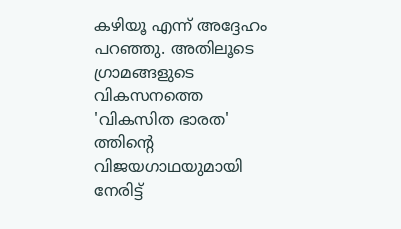കഴിയൂ എന്ന് അദ്ദേഹം പറഞ്ഞു. അതിലൂടെ ഗ്രാമങ്ങളുടെ വികസനത്തെ 'വികസിത ഭാരത' ത്തിന്റെ വിജയഗാഥയുമായി നേരിട്ട്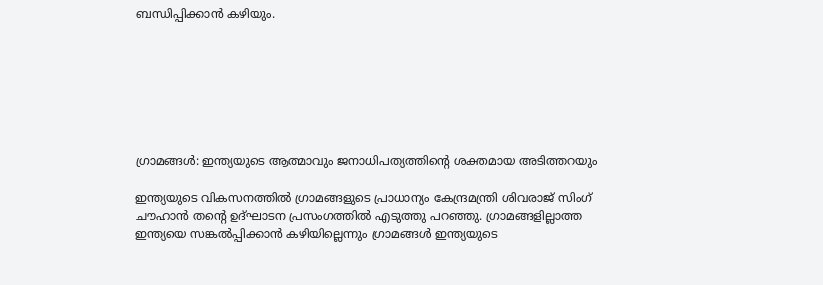ബന്ധിപ്പിക്കാന്‍ കഴിയും.







ഗ്രാമങ്ങള്‍: ഇന്ത്യയുടെ ആത്മാവും ജനാധിപത്യത്തിന്റെ ശക്തമായ അടിത്തറയും

ഇന്ത്യയുടെ വികസനത്തില്‍ ഗ്രാമങ്ങളുടെ പ്രാധാന്യം കേന്ദ്രമന്ത്രി ശിവരാജ് സിംഗ് ചൗഹാന്‍ തന്റെ ഉദ്ഘാടന പ്രസംഗത്തില്‍ എടുത്തു പറഞ്ഞു. ഗ്രാമങ്ങളില്ലാത്ത ഇന്ത്യയെ സങ്കല്‍പ്പിക്കാന്‍ കഴിയില്ലെന്നും ഗ്രാമങ്ങള്‍ ഇന്ത്യയുടെ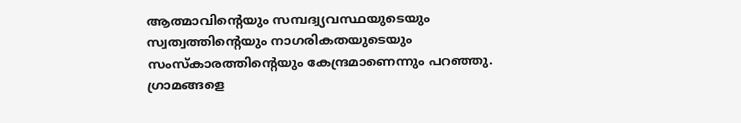ആത്മാവിന്റെയും സമ്പദ്വ്യവസ്ഥയുടെയും സ്വത്വത്തിന്റെയും നാഗരികതയുടെയും സംസ്‌കാരത്തിന്റെയും കേന്ദ്രമാണെന്നും പറഞ്ഞു. ഗ്രാമങ്ങളെ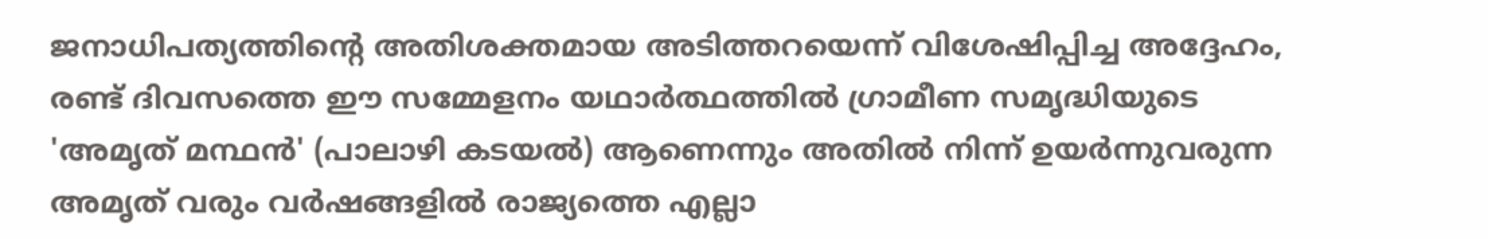ജനാധിപത്യത്തിന്റെ അതിശക്തമായ അടിത്തറയെന്ന് വിശേഷിപ്പിച്ച അദ്ദേഹം, രണ്ട് ദിവസത്തെ ഈ സമ്മേളനം യഥാര്‍ത്ഥത്തില്‍ ഗ്രാമീണ സമൃദ്ധിയുടെ 'അമൃത് മന്ഥന്‍' (പാലാഴി കടയല്‍) ആണെന്നും അതില്‍ നിന്ന് ഉയര്‍ന്നുവരുന്ന അമൃത് വരും വര്‍ഷങ്ങളില്‍ രാജ്യത്തെ എല്ലാ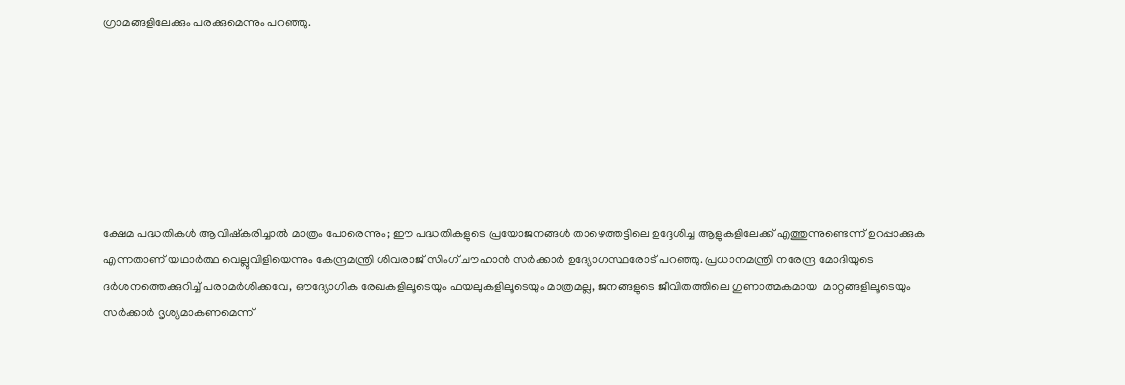ഗ്രാമങ്ങളിലേക്കും പരക്കുമെന്നും പറഞ്ഞു.







ക്ഷേമ പദ്ധതികള്‍ ആവിഷ്‌കരിച്ചാല്‍ മാത്രം പോരെന്നും; ഈ പദ്ധതികളുടെ പ്രയോജനങ്ങള്‍ താഴെത്തട്ടിലെ ഉദ്ദേശിച്ച ആളുകളിലേക്ക് എത്തുന്നുണ്ടെന്ന് ഉറപ്പാക്കുക എന്നതാണ് യഥാര്‍ത്ഥ വെല്ലുവിളിയെന്നും കേന്ദ്രമന്ത്രി ശിവരാജ് സിംഗ് ചൗഹാന്‍ സര്‍ക്കാര്‍ ഉദ്യോഗസ്ഥരോട് പറഞ്ഞു. പ്രധാനമന്ത്രി നരേന്ദ്ര മോദിയുടെ ദര്‍ശനത്തെക്കുറിച്ച് പരാമര്‍ശിക്കവേ, ഔദ്യോഗിക രേഖകളിലൂടെയും ഫയലുകളിലൂടെയും മാത്രമല്ല, ജനങ്ങളുടെ ജീവിതത്തിലെ ഗുണാത്മകമായ  മാറ്റങ്ങളിലൂടെയും സര്‍ക്കാര്‍ ദൃശ്യമാകണമെന്ന്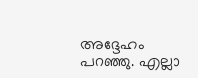അദ്ദേഹം പറഞ്ഞു. എല്ലാ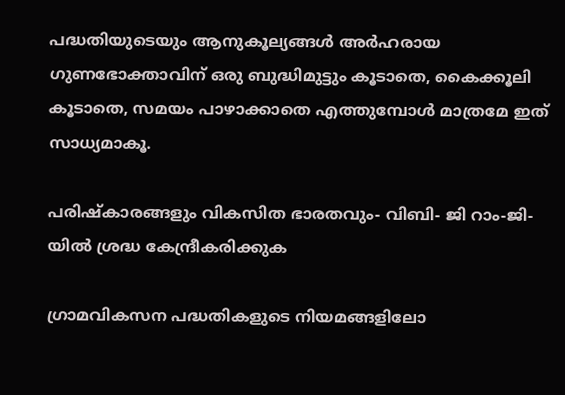പദ്ധതിയുടെയും ആനുകൂല്യങ്ങള്‍ അര്‍ഹരായ ഗുണഭോക്താവിന് ഒരു ബുദ്ധിമുട്ടും കൂടാതെ, കൈക്കൂലി കൂടാതെ, സമയം പാഴാക്കാതെ എത്തുമ്പോള്‍ മാത്രമേ ഇത് സാധ്യമാകൂ.

പരിഷ്‌കാരങ്ങളും വികസിത ഭാരതവും- വിബി- ജി റാം-ജി-യില്‍ ശ്രദ്ധ കേന്ദ്രീകരിക്കുക

ഗ്രാമവികസന പദ്ധതികളുടെ നിയമങ്ങളിലോ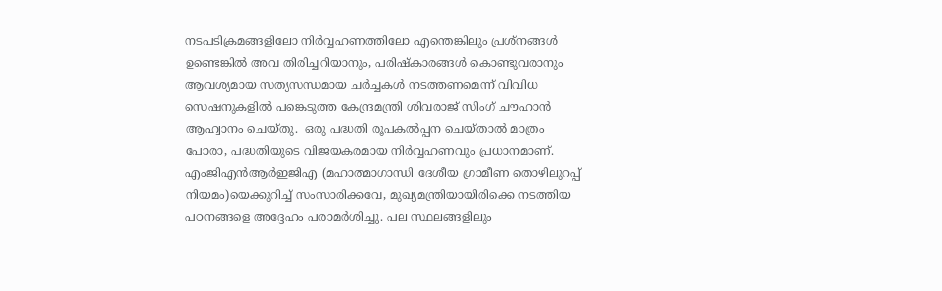നടപടിക്രമങ്ങളിലോ നിര്‍വ്വഹണത്തിലോ എന്തെങ്കിലും പ്രശ്‌നങ്ങള്‍ ഉണ്ടെങ്കില്‍ അവ തിരിച്ചറിയാനും, പരിഷ്‌കാരങ്ങള്‍ കൊണ്ടുവരാനും ആവശ്യമായ സത്യസന്ധമായ ചര്‍ച്ചകള്‍ നടത്തണമെന്ന് വിവിധ സെഷനുകളില്‍ പങ്കെടുത്ത കേന്ദ്രമന്ത്രി ശിവരാജ് സിംഗ് ചൗഹാന്‍ ആഹ്വാനം ചെയ്തു.  ഒരു പദ്ധതി രൂപകല്‍പ്പന ചെയ്താല്‍ മാത്രം പോരാ, പദ്ധതിയുടെ വിജയകരമായ നിര്‍വ്വഹണവും പ്രധാനമാണ്. എംജിഎന്‍ആര്‍ഇജിഎ (മഹാത്മാഗാന്ധി ദേശീയ ഗ്രാമീണ തൊഴിലുറപ്പ് നിയമം)യെക്കുറിച്ച് സംസാരിക്കവേ, മുഖ്യമന്ത്രിയായിരിക്കെ നടത്തിയ പഠനങ്ങളെ അദ്ദേഹം പരാമര്‍ശിച്ചു. പല സ്ഥലങ്ങളിലും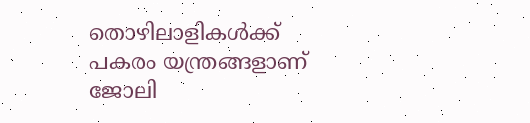തൊഴിലാളികള്‍ക്ക് പകരം യന്ത്രങ്ങളാണ് ജോലി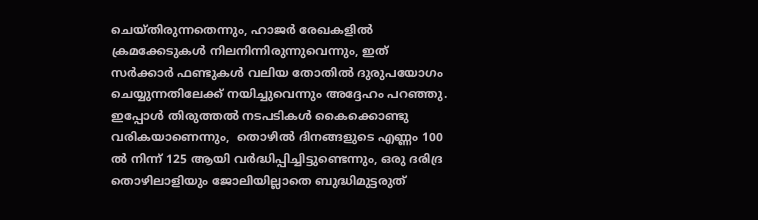ചെയ്തിരുന്നതെന്നും, ഹാജര്‍ രേഖകളില്‍ ക്രമക്കേടുകള്‍ നിലനിന്നിരുന്നുവെന്നും, ഇത് സര്‍ക്കാര്‍ ഫണ്ടുകള്‍ വലിയ തോതില്‍ ദുരുപയോഗം ചെയ്യുന്നതിലേക്ക് നയിച്ചുവെന്നും അദ്ദേഹം പറഞ്ഞു. ഇപ്പോള്‍ തിരുത്തല്‍ നടപടികള്‍ കൈക്കൊണ്ടു വരികയാണെന്നും,  തൊഴില്‍ ദിനങ്ങളുടെ എണ്ണം 100 ല്‍ നിന്ന് 125 ആയി വര്‍ദ്ധിപ്പിച്ചിട്ടുണ്ടെന്നും, ഒരു ദരിദ്ര തൊഴിലാളിയും ജോലിയില്ലാതെ ബുദ്ധിമുട്ടരുത്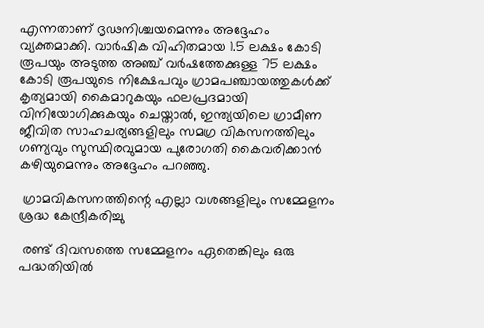എന്നതാണ് ദൃഢനിശ്ചയമെന്നും അദ്ദേഹം വ്യക്തമാക്കി. വാര്‍ഷിക വിഹിതമായ 1.5 ലക്ഷം കോടി രൂപയും അടുത്ത അഞ്ച് വര്‍ഷത്തേക്കുള്ള 75 ലക്ഷം കോടി രൂപയുടെ നിക്ഷേപവും ഗ്രാമപഞ്ചായത്തുകള്‍ക്ക് കൃത്യമായി കൈമാറുകയും ഫലപ്രദമായി വിനിയോഗിക്കുകയും ചെയ്താല്‍, ഇന്ത്യയിലെ ഗ്രാമീണ ജീവിത സാഹചര്യങ്ങളിലും സമഗ്ര വികസനത്തിലും ഗണ്യവും സുസ്ഥിരവുമായ പുരോഗതി കൈവരിക്കാന്‍ കഴിയുമെന്നും അദ്ദേഹം പറഞ്ഞു.

 ഗ്രാമവികസനത്തിന്റെ എല്ലാ വശങ്ങളിലും സമ്മേളനം ശ്രദ്ധ കേന്ദ്രീകരിച്ചു

 രണ്ട് ദിവസത്തെ സമ്മേളനം ഏതെങ്കിലും ഒരു പദ്ധതിയില്‍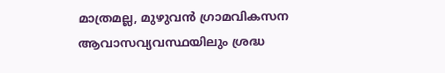മാത്രമല്ല, മുഴുവന്‍ ഗ്രാമവികസന ആവാസവ്യവസ്ഥയിലും ശ്രദ്ധ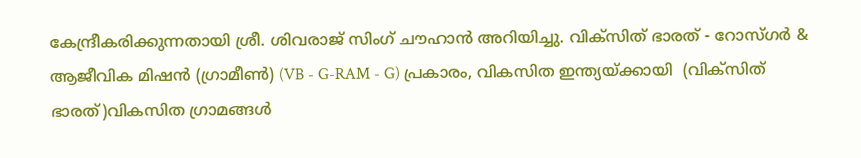കേന്ദ്രീകരിക്കുന്നതായി ശ്രീ. ശിവരാജ് സിംഗ് ചൗഹാന്‍ അറിയിച്ചു. വിക്സിത് ഭാരത് - റോസ്ഗര്‍ & ആജീവിക മിഷന്‍ (ഗ്രാമീണ്‍) (VB - G-RAM - G) പ്രകാരം, വികസിത ഇന്ത്യയ്ക്കായി  (വിക്സിത് ഭാരത്)വികസിത ഗ്രാമങ്ങള്‍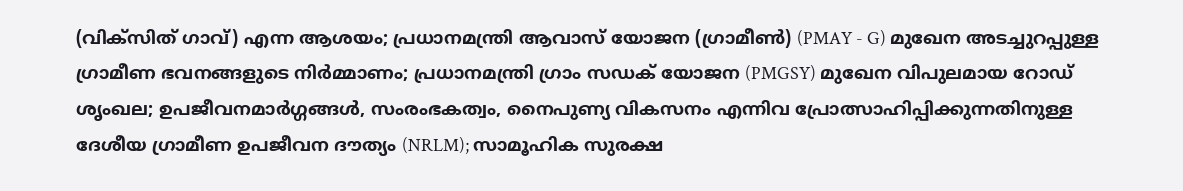(വിക്സിത് ഗാവ്) എന്ന ആശയം; പ്രധാനമന്ത്രി ആവാസ് യോജന (ഗ്രാമീണ്‍) (PMAY - G) മുഖേന അടച്ചുറപ്പുള്ള ഗ്രാമീണ ഭവനങ്ങളുടെ നിര്‍മ്മാണം; പ്രധാനമന്ത്രി ഗ്രാം സഡക് യോജന (PMGSY) മുഖേന വിപുലമായ റോഡ് ശൃംഖല; ഉപജീവനമാര്‍ഗ്ഗങ്ങള്‍, സംരംഭകത്വം, നൈപുണ്യ വികസനം എന്നിവ പ്രോത്സാഹിപ്പിക്കുന്നതിനുള്ള ദേശീയ ഗ്രാമീണ ഉപജീവന ദൗത്യം (NRLM); സാമൂഹിക സുരക്ഷ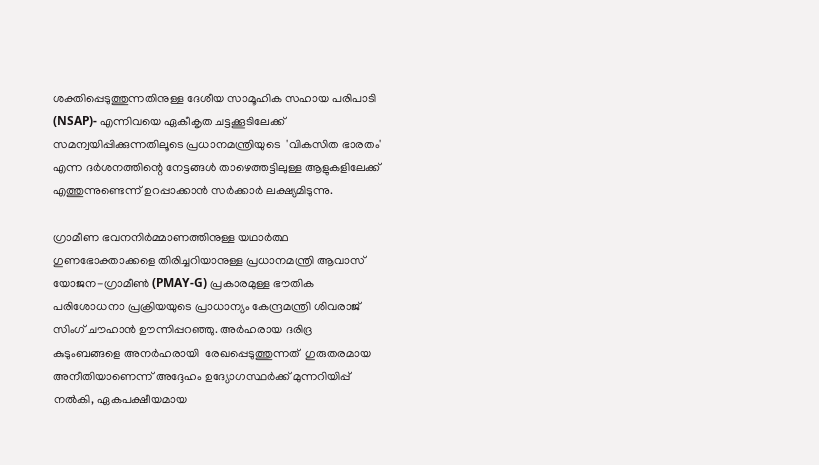ശക്തിപ്പെടുത്തുന്നതിനുള്ള ദേശീയ സാമൂഹിക സഹായ പരിപാടി (NSAP)- എന്നിവയെ ഏകീകൃത ചട്ടക്കൂടിലേക്ക് സമന്വയിപ്പിക്കുന്നതിലൂടെ പ്രധാനമന്ത്രിയുടെ  'വികസിത ഭാരതം' എന്ന ദര്‍ശനത്തിന്റെ നേട്ടങ്ങള്‍ താഴെത്തട്ടിലുള്ള ആളുകളിലേക്ക് എത്തുന്നുണ്ടെന്ന് ഉറപ്പാക്കാന്‍ സര്‍ക്കാര്‍ ലക്ഷ്യമിടുന്നു.

ഗ്രാമീണ ഭവനനിര്‍മ്മാണത്തിനുള്ള യഥാര്‍ത്ഥ ഗുണഭോക്താക്കളെ തിരിച്ചറിയാനുള്ള പ്രധാനമന്ത്രി ആവാസ് യോജന-ഗ്രാമീണ്‍ (PMAY-G) പ്രകാരമുള്ള ഭൗതിക പരിശോധനാ പ്രക്രിയയുടെ പ്രാധാന്യം കേന്ദ്രമന്ത്രി ശിവരാജ് സിംഗ് ചൗഹാന്‍ ഊന്നിപ്പറഞ്ഞു. അര്‍ഹരായ ദരിദ്ര കുടുംബങ്ങളെ അനര്‍ഹരായി  രേഖപ്പെടുത്തുന്നത്  ഗുരുതരമായ അനീതിയാണെന്ന് അദ്ദേഹം ഉദ്യോഗസ്ഥര്‍ക്ക് മുന്നറിയിപ്പ് നല്‍കി, ഏകപക്ഷീയമായ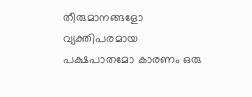തീരുമാനങ്ങളോ വ്യക്തിപരമായ പക്ഷപാതമോ കാരണം ഒരു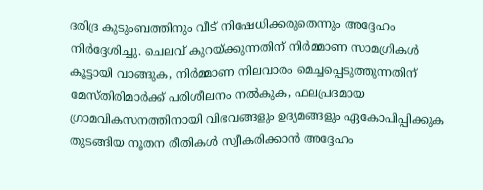ദരിദ്ര കുടുംബത്തിനും വീട് നിഷേധിക്കരുതെന്നും അദ്ദേഹം നിര്‍ദ്ദേശിച്ചു. ചെലവ് കുറയ്ക്കുന്നതിന് നിര്‍മ്മാണ സാമഗ്രികള്‍ കൂട്ടായി വാങ്ങുക, നിര്‍മ്മാണ നിലവാരം മെച്ചപ്പെടുത്തുന്നതിന് മേസ്തിരിമാര്‍ക്ക് പരിശീലനം നല്‍കുക, ഫലപ്രദമായ ഗ്രാമവികസനത്തിനായി വിഭവങ്ങളും ഉദ്യമങ്ങളും ഏകോപിപ്പിക്കുക തുടങ്ങിയ നൂതന രീതികള്‍ സ്വീകരിക്കാന്‍ അദ്ദേഹം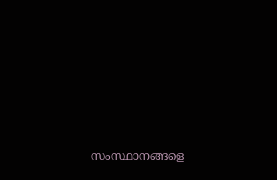സംസ്ഥാനങ്ങളെ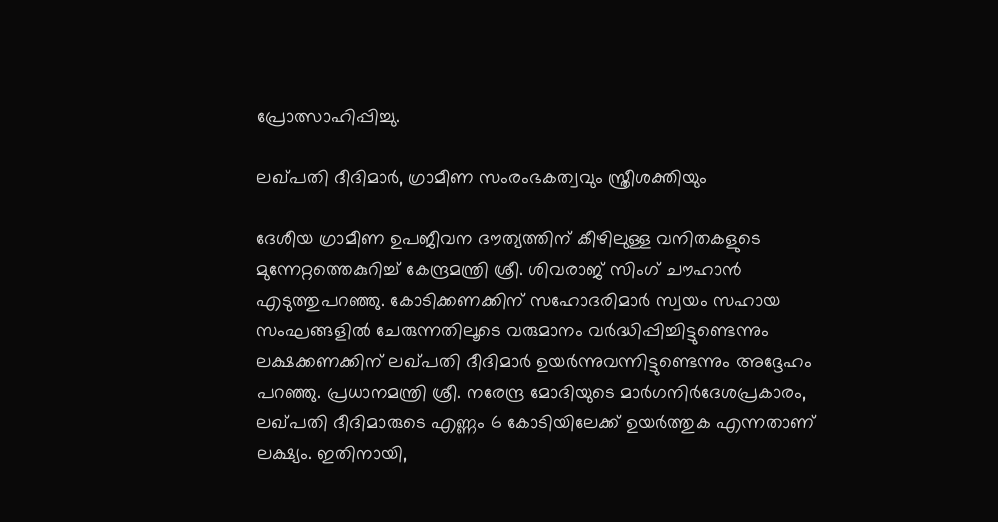പ്രോത്സാഹിപ്പിച്ചു.

ലഖ്പതി ദീദിമാര്‍, ഗ്രാമീണ സംരംഭകത്വവും സ്ത്രീശക്തിയും

ദേശീയ ഗ്രാമീണ ഉപജീവന ദൗത്യത്തിന് കീഴിലുള്ള വനിതകളുടെ മുന്നേറ്റത്തെകുറിച്ച് കേന്ദ്രമന്ത്രി ശ്രീ. ശിവരാജ് സിംഗ് ചൗഹാന്‍ എടുത്തുപറഞ്ഞു. കോടിക്കണക്കിന് സഹോദരിമാര്‍ സ്വയം സഹായ സംഘങ്ങളില്‍ ചേരുന്നതിലൂടെ വരുമാനം വര്‍ദ്ധിപ്പിച്ചിട്ടുണ്ടെന്നും ലക്ഷക്കണക്കിന് ലഖ്പതി ദീദിമാര്‍ ഉയര്‍ന്നുവന്നിട്ടുണ്ടെന്നും അദ്ദേഹം പറഞ്ഞു. പ്രധാനമന്ത്രി ശ്രീ. നരേന്ദ്ര മോദിയുടെ മാര്‍ഗനിര്‍ദേശപ്രകാരം, ലഖ്പതി ദീദിമാരുടെ എണ്ണം 6 കോടിയിലേക്ക് ഉയര്‍ത്തുക എന്നതാണ് ലക്ഷ്യം. ഇതിനായി,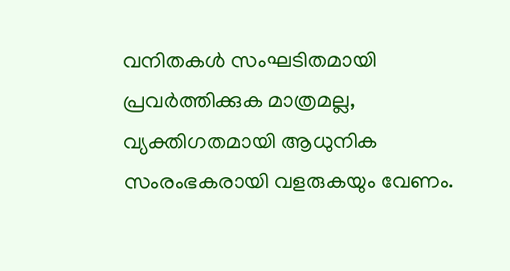വനിതകള്‍ സംഘടിതമായി പ്രവര്‍ത്തിക്കുക മാത്രമല്ല, വ്യക്തിഗതമായി ആധുനിക സംരംഭകരായി വളരുകയും വേണം.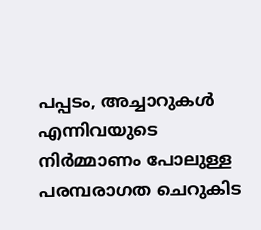പപ്പടം, അച്ചാറുകള്‍ എന്നിവയുടെ നിര്‍മ്മാണം പോലുള്ള പരമ്പരാഗത ചെറുകിട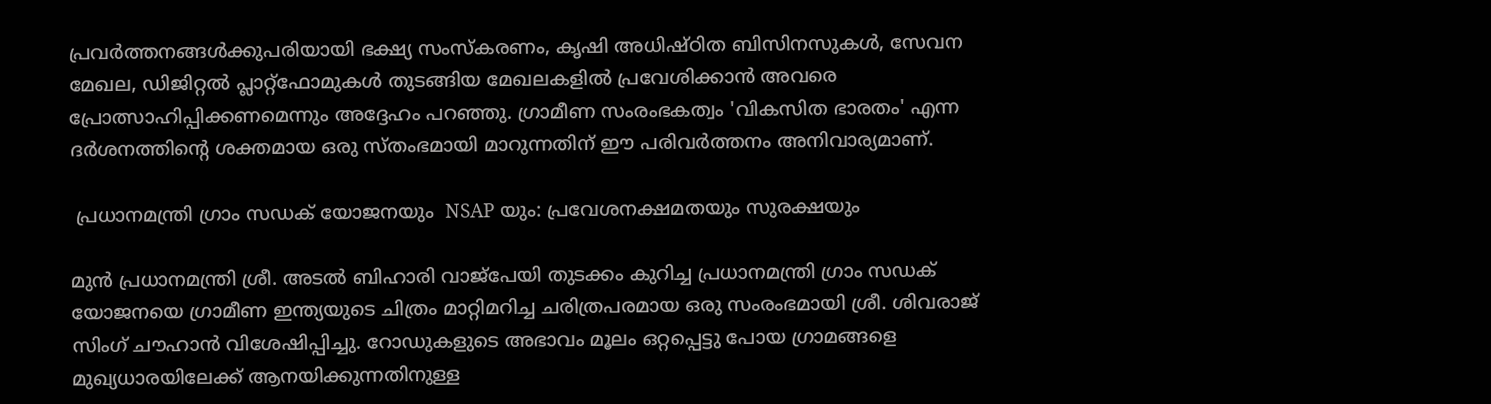പ്രവര്‍ത്തനങ്ങള്‍ക്കുപരിയായി ഭക്ഷ്യ സംസ്‌കരണം, കൃഷി അധിഷ്ഠിത ബിസിനസുകള്‍, സേവന മേഖല, ഡിജിറ്റല്‍ പ്ലാറ്റ്ഫോമുകള്‍ തുടങ്ങിയ മേഖലകളില്‍ പ്രവേശിക്കാന്‍ അവരെ പ്രോത്സാഹിപ്പിക്കണമെന്നും അദ്ദേഹം പറഞ്ഞു. ഗ്രാമീണ സംരംഭകത്വം 'വികസിത ഭാരതം' എന്ന ദര്‍ശനത്തിന്റെ ശക്തമായ ഒരു സ്തംഭമായി മാറുന്നതിന് ഈ പരിവര്‍ത്തനം അനിവാര്യമാണ്.

 പ്രധാനമന്ത്രി ഗ്രാം സഡക് യോജനയും  NSAP യും: പ്രവേശനക്ഷമതയും സുരക്ഷയും

മുന്‍ പ്രധാനമന്ത്രി ശ്രീ. അടല്‍ ബിഹാരി വാജ്പേയി തുടക്കം കുറിച്ച പ്രധാനമന്ത്രി ഗ്രാം സഡക് യോജനയെ ഗ്രാമീണ ഇന്ത്യയുടെ ചിത്രം മാറ്റിമറിച്ച ചരിത്രപരമായ ഒരു സംരംഭമായി ശ്രീ. ശിവരാജ് സിംഗ് ചൗഹാന്‍ വിശേഷിപ്പിച്ചു. റോഡുകളുടെ അഭാവം മൂലം ഒറ്റപ്പെട്ടു പോയ ഗ്രാമങ്ങളെ മുഖ്യധാരയിലേക്ക് ആനയിക്കുന്നതിനുള്ള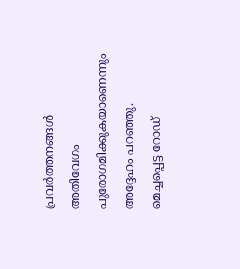പ്രവര്‍ത്തനങ്ങള്‍ അതിവേഗം പുരോഗമിക്കുകയാണെന്നും അദ്ദേഹം പറഞ്ഞു. മെച്ചപ്പെട്ട റോഡ്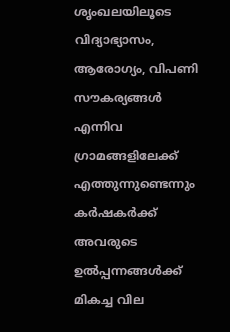ശൃംഖലയിലൂടെ വിദ്യാഭ്യാസം, ആരോഗ്യം, വിപണി സൗകര്യങ്ങള്‍ എന്നിവ ഗ്രാമങ്ങളിലേക്ക് എത്തുന്നുണ്ടെന്നും കര്‍ഷകര്‍ക്ക് അവരുടെ ഉല്‍പ്പന്നങ്ങള്‍ക്ക് മികച്ച വില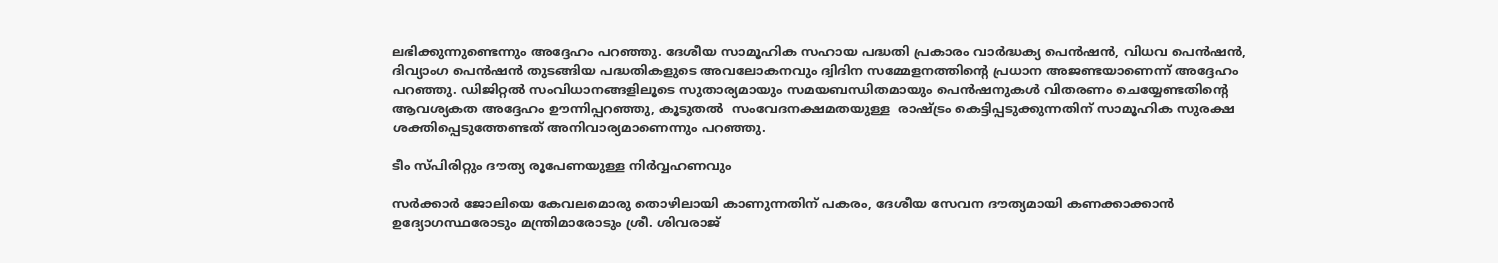ലഭിക്കുന്നുണ്ടെന്നും അദ്ദേഹം പറഞ്ഞു. ദേശീയ സാമൂഹിക സഹായ പദ്ധതി പ്രകാരം വാര്‍ദ്ധക്യ പെന്‍ഷന്‍, വിധവ പെന്‍ഷന്‍, ദിവ്യാംഗ പെന്‍ഷന്‍ തുടങ്ങിയ പദ്ധതികളുടെ അവലോകനവും ദ്വിദിന സമ്മേളനത്തിന്റെ പ്രധാന അജണ്ടയാണെന്ന് അദ്ദേഹം പറഞ്ഞു. ഡിജിറ്റല്‍ സംവിധാനങ്ങളിലൂടെ സുതാര്യമായും സമയബന്ധിതമായും പെന്‍ഷനുകള്‍ വിതരണം ചെയ്യേണ്ടതിന്റെ ആവശ്യകത അദ്ദേഹം ഊന്നിപ്പറഞ്ഞു, കൂടുതല്‍  സംവേദനക്ഷമതയുള്ള  രാഷ്ട്രം കെട്ടിപ്പടുക്കുന്നതിന് സാമൂഹിക സുരക്ഷ ശക്തിപ്പെടുത്തേണ്ടത് അനിവാര്യമാണെന്നും പറഞ്ഞു.

ടീം സ്പിരിറ്റും ദൗത്യ രൂപേണയുള്ള നിര്‍വ്വഹണവും

സര്‍ക്കാര്‍ ജോലിയെ കേവലമൊരു തൊഴിലായി കാണുന്നതിന് പകരം, ദേശീയ സേവന ദൗത്യമായി കണക്കാക്കാന്‍ ഉദ്യോഗസ്ഥരോടും മന്ത്രിമാരോടും ശ്രീ. ശിവരാജ്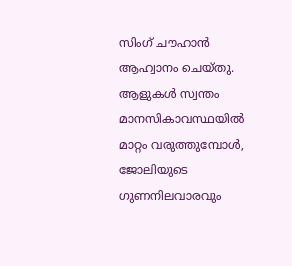സിംഗ് ചൗഹാന്‍ ആഹ്വാനം ചെയ്തു. ആളുകള്‍ സ്വന്തം മാനസികാവസ്ഥയില്‍ മാറ്റം വരുത്തുമ്പോള്‍, ജോലിയുടെ ഗുണനിലവാരവും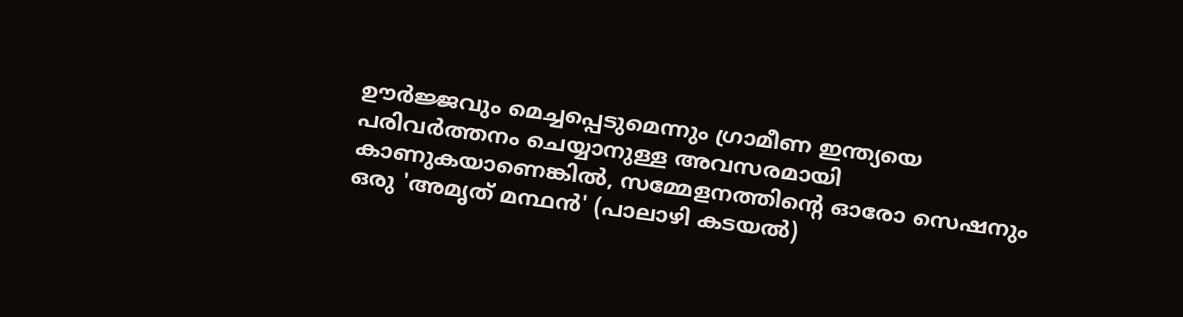ഊര്‍ജ്ജവും മെച്ചപ്പെടുമെന്നും ഗ്രാമീണ ഇന്ത്യയെ പരിവര്‍ത്തനം ചെയ്യാനുള്ള അവസരമായി കാണുകയാണെങ്കില്‍, സമ്മേളനത്തിന്റെ ഓരോ സെഷനും ഒരു 'അമൃത് മന്ഥന്‍' (പാലാഴി കടയല്‍)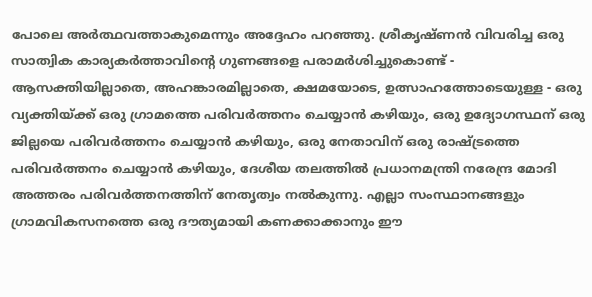പോലെ അര്‍ത്ഥവത്താകുമെന്നും അദ്ദേഹം പറഞ്ഞു. ശ്രീകൃഷ്ണന്‍ വിവരിച്ച ഒരു സാത്വിക കാര്യകര്‍ത്താവിന്റെ ഗുണങ്ങളെ പരാമര്‍ശിച്ചുകൊണ്ട് - ആസക്തിയില്ലാതെ, അഹങ്കാരമില്ലാതെ, ക്ഷമയോടെ, ഉത്സാഹത്തോടെയുള്ള - ഒരു വ്യക്തിയ്ക്ക് ഒരു ഗ്രാമത്തെ പരിവര്‍ത്തനം ചെയ്യാന്‍ കഴിയും, ഒരു ഉദ്യോഗസ്ഥന് ഒരു ജില്ലയെ പരിവര്‍ത്തനം ചെയ്യാന്‍ കഴിയും, ഒരു നേതാവിന് ഒരു രാഷ്ട്രത്തെ പരിവര്‍ത്തനം ചെയ്യാന്‍ കഴിയും, ദേശീയ തലത്തില്‍ പ്രധാനമന്ത്രി നരേന്ദ്ര മോദി അത്തരം പരിവര്‍ത്തനത്തിന് നേതൃത്വം നല്‍കുന്നു. എല്ലാ സംസ്ഥാനങ്ങളും ഗ്രാമവികസനത്തെ ഒരു ദൗത്യമായി കണക്കാക്കാനും ഈ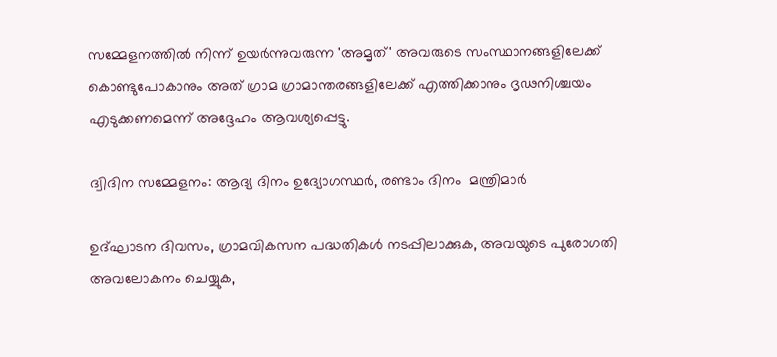സമ്മേളനത്തില്‍ നിന്ന് ഉയര്‍ന്നുവരുന്ന 'അമൃത്' അവരുടെ സംസ്ഥാനങ്ങളിലേക്ക് കൊണ്ടുപോകാനും അത് ഗ്രാമ ഗ്രാമാന്തരങ്ങളിലേക്ക് എത്തിക്കാനും ദൃഢനിശ്ചയം എടുക്കണമെന്ന് അദ്ദേഹം ആവശ്യപ്പെട്ടു.

ദ്വിദിന സമ്മേളനം: ആദ്യ ദിനം ഉദ്യോഗസ്ഥര്‍, രണ്ടാം ദിനം  മന്ത്രിമാര്‍

ഉദ്ഘാടന ദിവസം, ഗ്രാമവികസന പദ്ധതികള്‍ നടപ്പിലാക്കുക, അവയുടെ പുരോഗതി അവലോകനം ചെയ്യുക,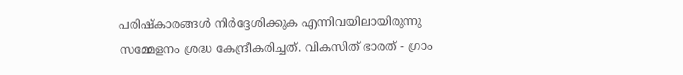പരിഷ്‌കാരങ്ങള്‍ നിര്‍ദ്ദേശിക്കുക എന്നിവയിലായിരുന്നു സമ്മേളനം ശ്രദ്ധ കേന്ദ്രീകരിച്ചത്. വികസിത് ഭാരത് - ഗ്രാം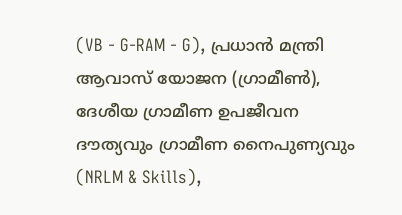(VB - G-RAM - G), പ്രധാന്‍ മന്ത്രി ആവാസ് യോജന (ഗ്രാമീണ്‍), ദേശീയ ഗ്രാമീണ ഉപജീവന ദൗത്യവും ഗ്രാമീണ നൈപുണ്യവും (NRLM & Skills),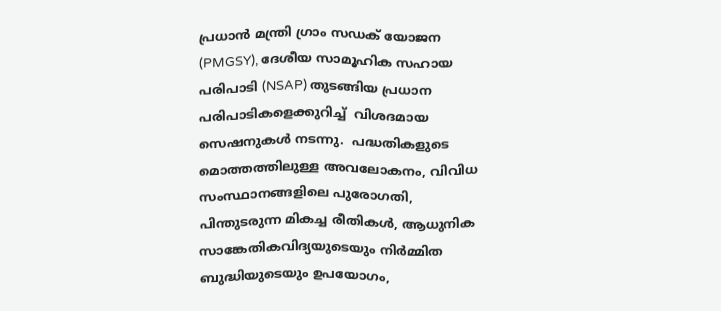പ്രധാന്‍ മന്ത്രി ഗ്രാം സഡക് യോജന (PMGSY), ദേശീയ സാമൂഹിക സഹായ പരിപാടി (NSAP) തുടങ്ങിയ പ്രധാന പരിപാടികളെക്കുറിച്ച്  വിശദമായ സെഷനുകള്‍ നടന്നു.  പദ്ധതികളുടെ മൊത്തത്തിലുള്ള അവലോകനം, വിവിധ സംസ്ഥാനങ്ങളിലെ പുരോഗതി, പിന്തുടരുന്ന മികച്ച രീതികള്‍, ആധുനിക സാങ്കേതികവിദ്യയുടെയും നിര്‍മ്മിത ബുദ്ധിയുടെയും ഉപയോഗം,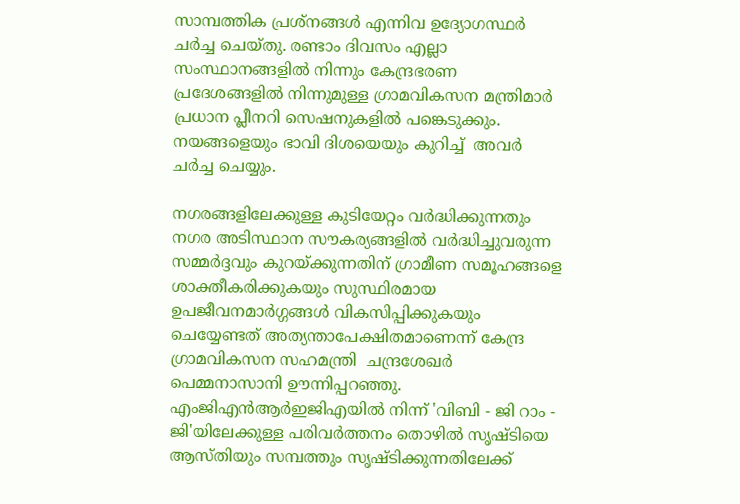സാമ്പത്തിക പ്രശ്‌നങ്ങള്‍ എന്നിവ ഉദ്യോഗസ്ഥര്‍ ചര്‍ച്ച ചെയ്തു. രണ്ടാം ദിവസം എല്ലാ സംസ്ഥാനങ്ങളില്‍ നിന്നും കേന്ദ്രഭരണ പ്രദേശങ്ങളില്‍ നിന്നുമുള്ള ഗ്രാമവികസന മന്ത്രിമാര്‍  പ്രധാന പ്ലീനറി സെഷനുകളില്‍ പങ്കെടുക്കും. നയങ്ങളെയും ഭാവി ദിശയെയും കുറിച്ച്  അവര്‍ ചര്‍ച്ച ചെയ്യും.

നഗരങ്ങളിലേക്കുള്ള കുടിയേറ്റം വര്‍ദ്ധിക്കുന്നതും നഗര അടിസ്ഥാന സൗകര്യങ്ങളില്‍ വര്‍ദ്ധിച്ചുവരുന്ന സമ്മര്‍ദ്ദവും കുറയ്ക്കുന്നതിന് ഗ്രാമീണ സമൂഹങ്ങളെ ശാക്തീകരിക്കുകയും സുസ്ഥിരമായ ഉപജീവനമാര്‍ഗ്ഗങ്ങള്‍ വികസിപ്പിക്കുകയും ചെയ്യേണ്ടത് അത്യന്താപേക്ഷിതമാണെന്ന് കേന്ദ്ര ഗ്രാമവികസന സഹമന്ത്രി  ചന്ദ്രശേഖര്‍ പെമ്മനാസാനി ഊന്നിപ്പറഞ്ഞു. എംജിഎന്‍ആര്‍ഇജിഎയില്‍ നിന്ന് 'വിബി - ജി റാം - ജി'യിലേക്കുള്ള പരിവര്‍ത്തനം തൊഴില്‍ സൃഷ്ടിയെ ആസ്തിയും സമ്പത്തും സൃഷ്ടിക്കുന്നതിലേക്ക്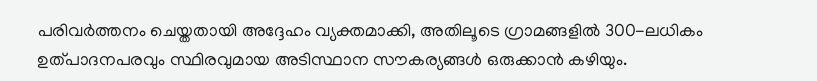പരിവര്‍ത്തനം ചെയ്തതായി അദ്ദേഹം വ്യക്തമാക്കി, അതിലൂടെ ഗ്രാമങ്ങളില്‍ 300-ലധികം ഉത്പാദനപരവും സ്ഥിരവുമായ അടിസ്ഥാന സൗകര്യങ്ങള്‍ ഒരുക്കാന്‍ കഴിയും.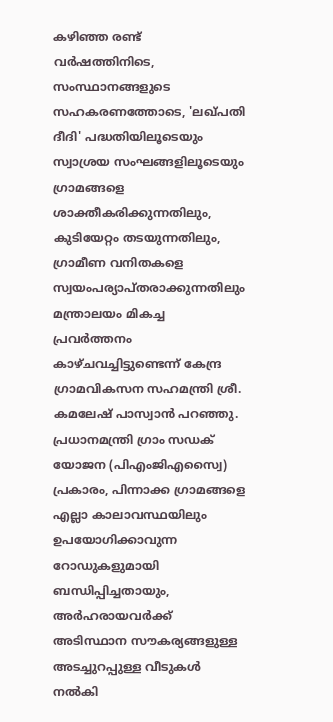കഴിഞ്ഞ രണ്ട് വര്‍ഷത്തിനിടെ, സംസ്ഥാനങ്ങളുടെ സഹകരണത്തോടെ, 'ലഖ്പതി ദീദി' പദ്ധതിയിലൂടെയും സ്വാശ്രയ സംഘങ്ങളിലൂടെയും ഗ്രാമങ്ങളെ ശാക്തീകരിക്കുന്നതിലും, കുടിയേറ്റം തടയുന്നതിലും, ഗ്രാമീണ വനിതകളെ സ്വയംപര്യാപ്തരാക്കുന്നതിലും മന്ത്രാലയം മികച്ച പ്രവര്‍ത്തനം കാഴ്ചവച്ചിട്ടുണ്ടെന്ന് കേന്ദ്ര ഗ്രാമവികസന സഹമന്ത്രി ശ്രീ. കമലേഷ് പാസ്വാന്‍ പറഞ്ഞു. പ്രധാനമന്ത്രി ഗ്രാം സഡക് യോജന (പിഎംജിഎസ്വൈ) പ്രകാരം, പിന്നാക്ക ഗ്രാമങ്ങളെ എല്ലാ കാലാവസ്ഥയിലും ഉപയോഗിക്കാവുന്ന റോഡുകളുമായി ബന്ധിപ്പിച്ചതായും, അര്‍ഹരായവര്‍ക്ക് അടിസ്ഥാന സൗകര്യങ്ങളുള്ള അടച്ചുറപ്പുള്ള വീടുകള്‍ നല്‍കി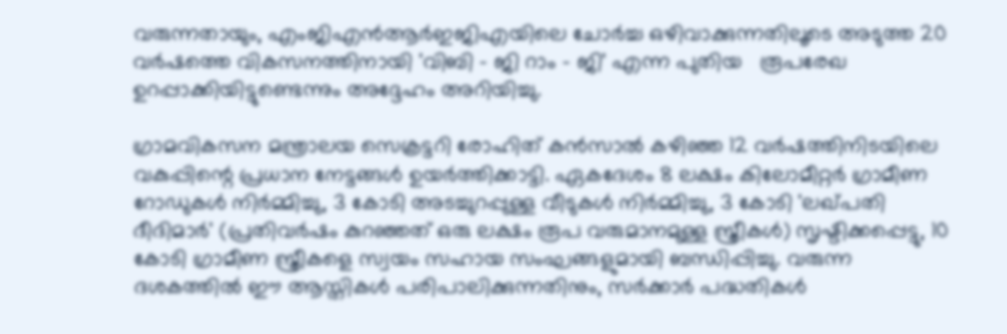വരുന്നതായും, എംജിഎന്‍ആര്‍ഇജിഎയിലെ ചോര്‍ച്ച ഒഴിവാക്കുന്നതിലൂടെ അടുത്ത 20 വര്‍ഷത്തെ വികസനത്തിനായി 'വിബി - ജി റാം - ജി' എന്ന പുതിയ   രൂപരേഖ ഉറപ്പാക്കിയിട്ടുണ്ടെന്നും അദ്ദേഹം അറിയിച്ചു.

ഗ്രാമവികസന മന്ത്രാലയ സെക്രട്ടറി രോഹിത് കന്‍സാല്‍ കഴിഞ്ഞ 12 വര്‍ഷത്തിനിടയിലെ വകുപ്പിന്റെ പ്രധാന നേട്ടങ്ങള്‍ ഉയര്‍ത്തിക്കാട്ടി. ഏകദേശം 8 ലക്ഷം കിലോമീറ്റര്‍ ഗ്രാമീണ റോഡുകള്‍ നിര്‍മ്മിച്ചു, 3 കോടി അടച്ചുറപ്പുള്ള വീടുകള്‍ നിര്‍മ്മിച്ചു, 3 കോടി 'ലഖ്പതി ദീദിമാര്‍' (പ്രതിവര്‍ഷം കുറഞ്ഞത് ഒരു ലക്ഷം രൂപ വരുമാനമുള്ള സ്ത്രീകള്‍) സൃഷ്ടിക്കപ്പെട്ടു, 10 കോടി ഗ്രാമീണ സ്ത്രീകളെ സ്വയം സഹായ സംഘങ്ങളുമായി ബന്ധിപ്പിച്ചു. വരുന്ന ദശകത്തില്‍ ഈ ആസ്തികള്‍ പരിപാലിക്കുന്നതിനും, സര്‍ക്കാര്‍ പദ്ധതികള്‍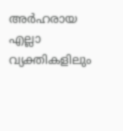അര്‍ഹരായ എല്ലാ വ്യക്തികളിലും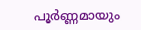പൂര്‍ണ്ണമായും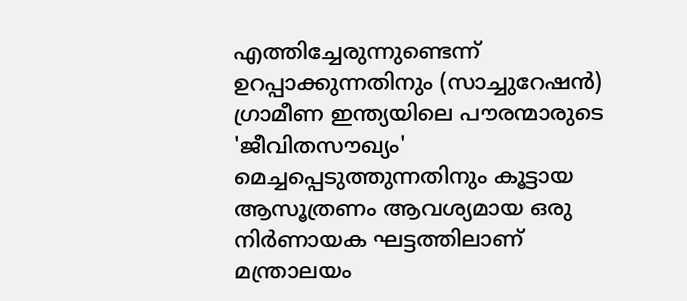എത്തിച്ചേരുന്നുണ്ടെന്ന് ഉറപ്പാക്കുന്നതിനും (സാച്ചുറേഷന്‍) ഗ്രാമീണ ഇന്ത്യയിലെ പൗരന്മാരുടെ 'ജീവിതസൗഖ്യം' മെച്ചപ്പെടുത്തുന്നതിനും കൂട്ടായ ആസൂത്രണം ആവശ്യമായ ഒരു നിര്‍ണായക ഘട്ടത്തിലാണ് മന്ത്രാലയം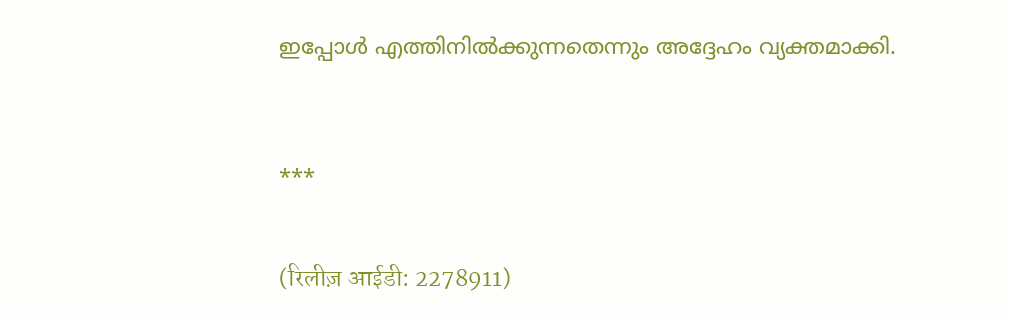ഇപ്പോള്‍ എത്തിനില്‍ക്കുന്നതെന്നും അദ്ദേഹം വ്യക്തമാക്കി.



***


(रिलीज़ आईडी: 2278911)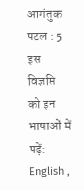आगंतुक पटल : 5
इस विज्ञप्ति को इन भाषाओं में पढ़ें: English ,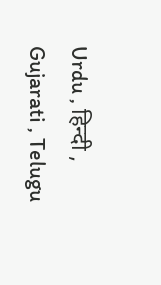Urdu , हिन्दी , Gujarati , Telugu